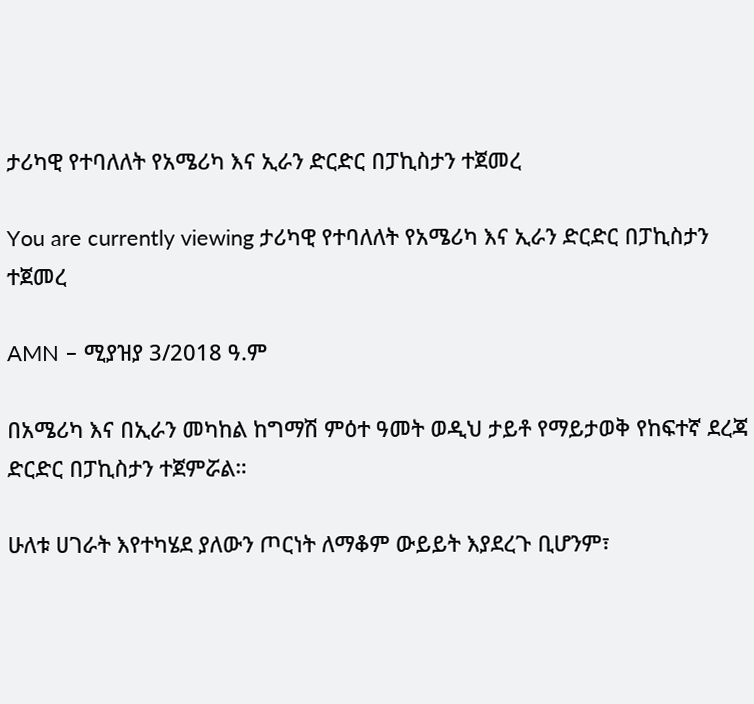ታሪካዊ የተባለለት የአሜሪካ እና ኢራን ድርድር በፓኪስታን ተጀመረ

You are currently viewing ታሪካዊ የተባለለት የአሜሪካ እና ኢራን ድርድር በፓኪስታን ተጀመረ

AMN – ሚያዝያ 3/2018 ዓ.ም

በአሜሪካ እና በኢራን መካከል ከግማሽ ምዕተ ዓመት ወዲህ ታይቶ የማይታወቅ የከፍተኛ ደረጃ ድርድር በፓኪስታን ተጀምሯል።

ሁለቱ ሀገራት እየተካሄደ ያለውን ጦርነት ለማቆም ውይይት እያደረጉ ቢሆንም፣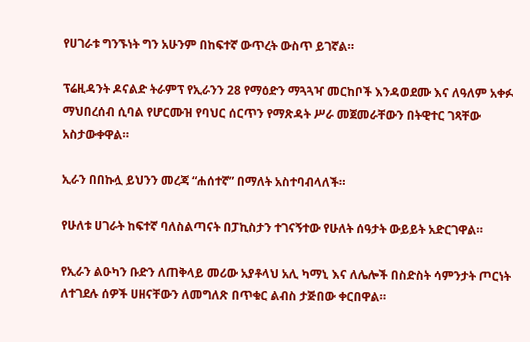የሀገራቱ ግንኙነት ግን አሁንም በከፍተኛ ውጥረት ውስጥ ይገኛል።

ፕሬዚዳንት ዶናልድ ትራምፕ የኢራንን 28 የማዕድን ማጓጓዣ መርከቦች እንዳወደሙ እና ለዓለም አቀፉ ማህበረሰብ ሲባል የሆርሙዝ የባህር ሰርጥን የማጽዳት ሥራ መጀመራቸውን በትዊተር ገጻቸው አስታውቀዋል።

ኢራን በበኩሏ ይህንን መረጃ “ሐሰተኛ” በማለት አስተባብላለች።

የሁለቱ ሀገራት ከፍተኛ ባለስልጣናት በፓኪስታን ተገናኝተው የሁለት ሰዓታት ውይይት አድርገዋል።

የኢራን ልዑካን ቡድን ለጠቅላይ መሪው አያቶላህ አሊ ካማኒ እና ለሌሎች በስድስት ሳምንታት ጦርነት ለተገደሉ ሰዎች ሀዘናቸውን ለመግለጽ በጥቁር ልብስ ታጅበው ቀርበዋል።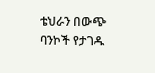ቴህራን በውጭ ባንኮች የታገዱ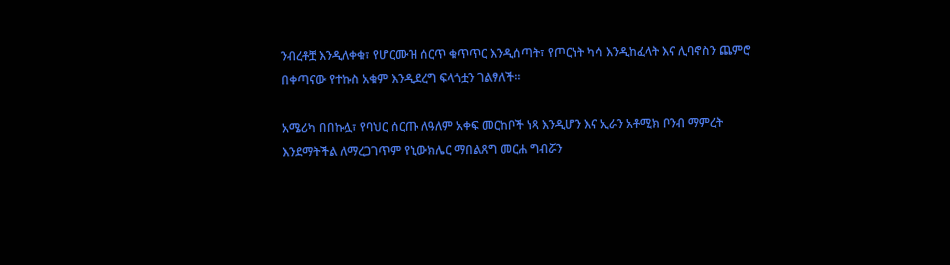ንብረቶቿ እንዲለቀቁ፣ የሆርሙዝ ሰርጥ ቁጥጥር እንዲሰጣት፣ የጦርነት ካሳ እንዲከፈላት እና ሊባኖስን ጨምሮ በቀጣናው የተኩስ አቁም እንዲደረግ ፍላጎቷን ገልፃለች።

አሜሪካ በበኩሏ፣ የባህር ሰርጡ ለዓለም አቀፍ መርከቦች ነጻ እንዲሆን እና ኢራን አቶሚክ ቦንብ ማምረት እንደማትችል ለማረጋገጥም የኒውክሌር ማበልጸግ መርሐ ግብሯን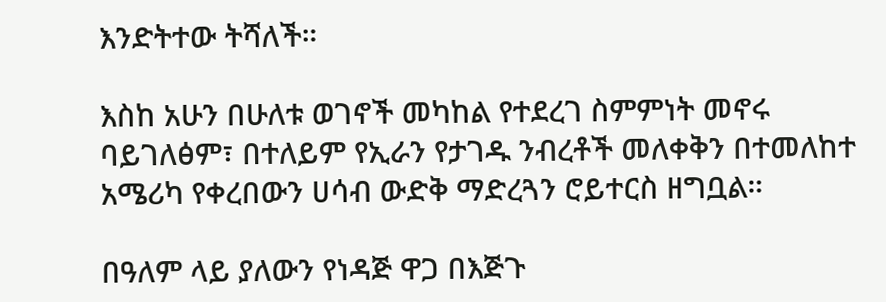እንድትተው ትሻለች።

እስከ አሁን በሁለቱ ወገኖች መካከል የተደረገ ስምምነት መኖሩ ባይገለፅም፣ በተለይም የኢራን የታገዱ ንብረቶች መለቀቅን በተመለከተ አሜሪካ የቀረበውን ሀሳብ ውድቅ ማድረጓን ሮይተርስ ዘግቧል።

በዓለም ላይ ያለውን የነዳጅ ዋጋ በእጅጉ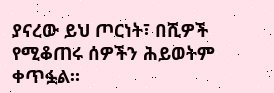ያናረው ይህ ጦርነት፣ በሺዎች የሚቆጠሩ ሰዎችን ሕይወትም ቀጥፏል።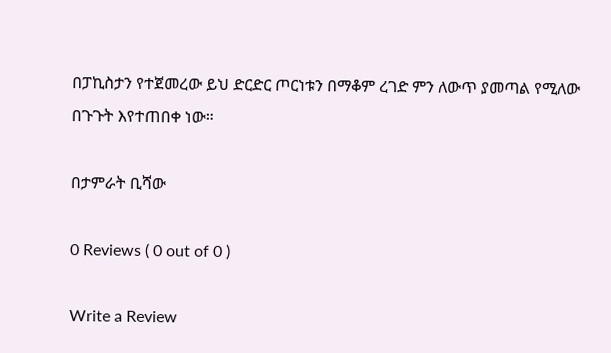በፓኪስታን የተጀመረው ይህ ድርድር ጦርነቱን በማቆም ረገድ ምን ለውጥ ያመጣል የሚለው በጉጉት እየተጠበቀ ነው።

በታምራት ቢሻው

0 Reviews ( 0 out of 0 )

Write a Review